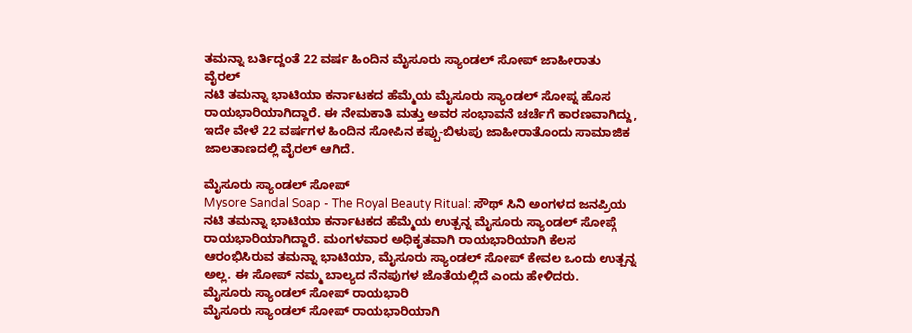ತಮನ್ನಾ ಬರ್ತಿದ್ದಂತೆ 22 ವರ್ಷ ಹಿಂದಿನ ಮೈಸೂರು ಸ್ಯಾಂಡಲ್ ಸೋಪ್ ಜಾಹೀರಾತು ವೈರಲ್
ನಟಿ ತಮನ್ನಾ ಭಾಟಿಯಾ ಕರ್ನಾಟಕದ ಹೆಮ್ಮೆಯ ಮೈಸೂರು ಸ್ಯಾಂಡಲ್ ಸೋಪ್ನ ಹೊಸ ರಾಯಭಾರಿಯಾಗಿದ್ದಾರೆ. ಈ ನೇಮಕಾತಿ ಮತ್ತು ಅವರ ಸಂಭಾವನೆ ಚರ್ಚೆಗೆ ಕಾರಣವಾಗಿದ್ದು, ಇದೇ ವೇಳೆ 22 ವರ್ಷಗಳ ಹಿಂದಿನ ಸೋಪಿನ ಕಪ್ಪು-ಬಿಳುಪು ಜಾಹೀರಾತೊಂದು ಸಾಮಾಜಿಕ ಜಾಲತಾಣದಲ್ಲಿ ವೈರಲ್ ಆಗಿದೆ.

ಮೈಸೂರು ಸ್ಯಾಂಡಲ್ ಸೋಪ್
Mysore Sandal Soap - The Royal Beauty Ritual: ಸೌಥ್ ಸಿನಿ ಅಂಗಳದ ಜನಪ್ರಿಯ ನಟಿ ತಮನ್ನಾ ಭಾಟಿಯಾ ಕರ್ನಾಟಕದ ಹೆಮ್ಮೆಯ ಉತ್ಪನ್ನ ಮೈಸೂರು ಸ್ಯಾಂಡಲ್ ಸೋಪ್ಗೆ ರಾಯಭಾರಿಯಾಗಿದ್ದಾರೆ. ಮಂಗಳವಾರ ಅಧಿಕೃತವಾಗಿ ರಾಯಭಾರಿಯಾಗಿ ಕೆಲಸ ಆರಂಭಿಸಿರುವ ತಮನ್ನಾ ಭಾಟಿಯಾ, ಮೈಸೂರು ಸ್ಯಾಂಡಲ್ ಸೋಪ್ ಕೇವಲ ಒಂದು ಉತ್ಪನ್ನ ಅಲ್ಲ. ಈ ಸೋಪ್ ನಮ್ಮ ಬಾಲ್ಯದ ನೆನಪುಗಳ ಜೊತೆಯಲ್ಲಿದೆ ಎಂದು ಹೇಳಿದರು.
ಮೈಸೂರು ಸ್ಯಾಂಡಲ್ ಸೋಪ್ ರಾಯಭಾರಿ
ಮೈಸೂರು ಸ್ಯಾಂಡಲ್ ಸೋಪ್ ರಾಯಭಾರಿಯಾಗಿ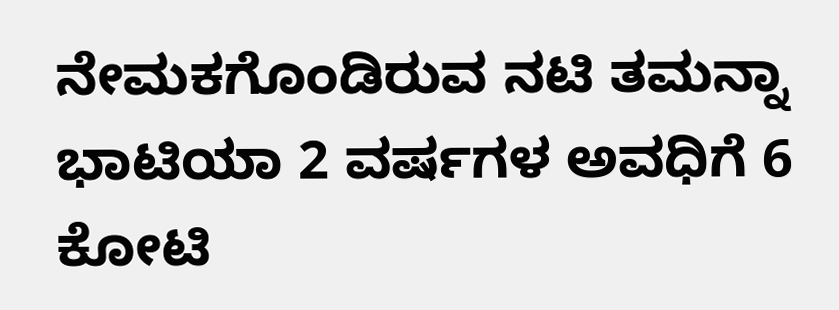ನೇಮಕಗೊಂಡಿರುವ ನಟಿ ತಮನ್ನಾ ಭಾಟಿಯಾ 2 ವರ್ಷಗಳ ಅವಧಿಗೆ 6 ಕೋಟಿ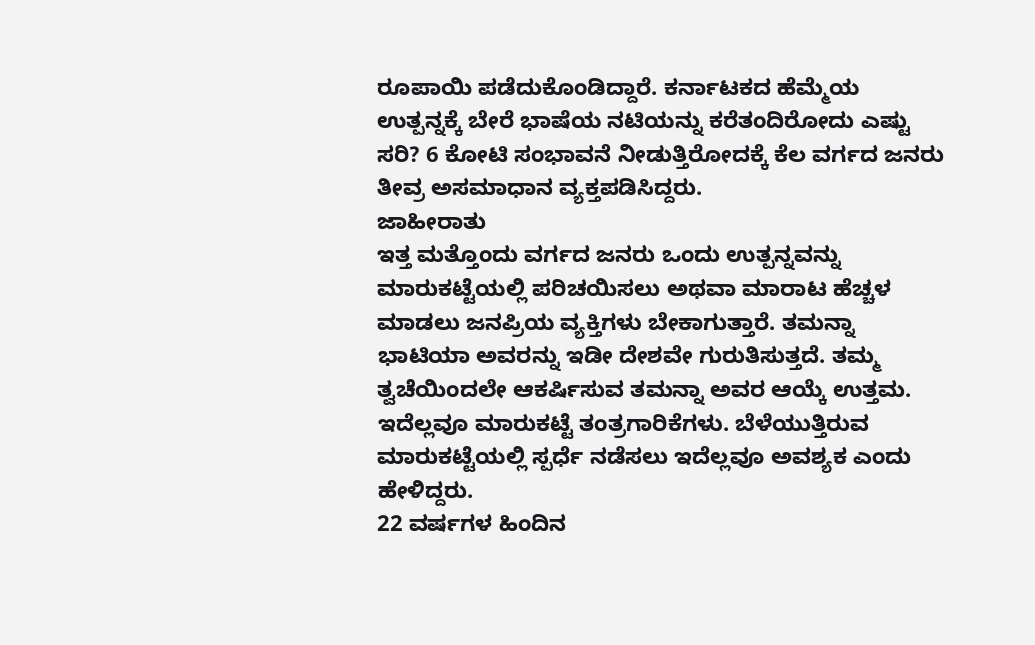ರೂಪಾಯಿ ಪಡೆದುಕೊಂಡಿದ್ದಾರೆ. ಕರ್ನಾಟಕದ ಹೆಮ್ಮೆಯ ಉತ್ಪನ್ನಕ್ಕೆ ಬೇರೆ ಭಾಷೆಯ ನಟಿಯನ್ನು ಕರೆತಂದಿರೋದು ಎಷ್ಟು ಸರಿ? 6 ಕೋಟಿ ಸಂಭಾವನೆ ನೀಡುತ್ತಿರೋದಕ್ಕೆ ಕೆಲ ವರ್ಗದ ಜನರು ತೀವ್ರ ಅಸಮಾಧಾನ ವ್ಯಕ್ತಪಡಿಸಿದ್ದರು.
ಜಾಹೀರಾತು
ಇತ್ತ ಮತ್ತೊಂದು ವರ್ಗದ ಜನರು ಒಂದು ಉತ್ಪನ್ನವನ್ನು ಮಾರುಕಟ್ಟೆಯಲ್ಲಿ ಪರಿಚಯಿಸಲು ಅಥವಾ ಮಾರಾಟ ಹೆಚ್ಚಳ ಮಾಡಲು ಜನಪ್ರಿಯ ವ್ಯಕ್ತಿಗಳು ಬೇಕಾಗುತ್ತಾರೆ. ತಮನ್ನಾ ಭಾಟಿಯಾ ಅವರನ್ನು ಇಡೀ ದೇಶವೇ ಗುರುತಿಸುತ್ತದೆ. ತಮ್ಮ ತ್ವಚೆಯಿಂದಲೇ ಆಕರ್ಷಿಸುವ ತಮನ್ನಾ ಅವರ ಆಯ್ಕೆ ಉತ್ತಮ. ಇದೆಲ್ಲವೂ ಮಾರುಕಟ್ಟೆ ತಂತ್ರಗಾರಿಕೆಗಳು. ಬೆಳೆಯುತ್ತಿರುವ ಮಾರುಕಟ್ಟೆಯಲ್ಲಿ ಸ್ಪರ್ಧೆ ನಡೆಸಲು ಇದೆಲ್ಲವೂ ಅವಶ್ಯಕ ಎಂದು ಹೇಳಿದ್ದರು.
22 ವರ್ಷಗಳ ಹಿಂದಿನ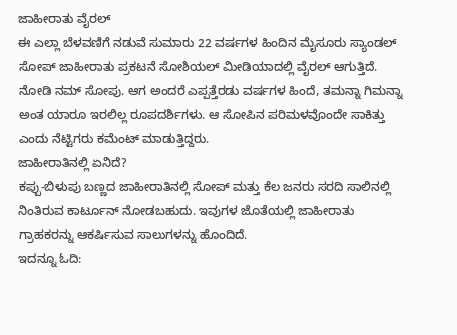ಜಾಹೀರಾತು ವೈರಲ್
ಈ ಎಲ್ಲಾ ಬೆಳವಣಿಗೆ ನಡುವೆ ಸುಮಾರು 22 ವರ್ಷಗಳ ಹಿಂದಿನ ಮೈಸೂರು ಸ್ಯಾಂಡಲ್ ಸೋಪ್ ಜಾಹೀರಾತು ಪ್ರಕಟನೆ ಸೋಶಿಯಲ್ ಮೀಡಿಯಾದಲ್ಲಿ ವೈರಲ್ ಆಗುತ್ತಿದೆ. ನೋಡಿ ನಮ್ ಸೋಪು. ಆಗ ಅಂದರೆ ಎಪ್ಪತ್ತೆರಡು ವರ್ಷಗಳ ಹಿಂದೆ, ತಮನ್ನಾ ಗಿಮನ್ನಾ ಅಂತ ಯಾರೂ ಇರಲಿಲ್ಲ ರೂಪದರ್ಶಿಗಳು. ಆ ಸೋಪಿನ ಪರಿಮಳವೊಂದೇ ಸಾಕಿತ್ತು ಎಂದು ನೆಟ್ಟಿಗರು ಕಮೆಂಟ್ ಮಾಡುತ್ತಿದ್ದರು.
ಜಾಹೀರಾತಿನಲ್ಲಿ ಏನಿದೆ?
ಕಪ್ಪು-ಬಿಳುಪು ಬಣ್ಣದ ಜಾಹೀರಾತಿನಲ್ಲಿ ಸೋಪ್ ಮತ್ತು ಕೆಲ ಜನರು ಸರದಿ ಸಾಲಿನಲ್ಲಿ ನಿಂತಿರುವ ಕಾರ್ಟೂನ್ ನೋಡಬಹುದು. ಇವುಗಳ ಜೊತೆಯಲ್ಲಿ ಜಾಹೀರಾತು ಗ್ರಾಹಕರನ್ನು ಆಕರ್ಷಿಸುವ ಸಾಲುಗಳನ್ನು ಹೊಂದಿದೆ.
ಇದನ್ನೂ ಓದಿ: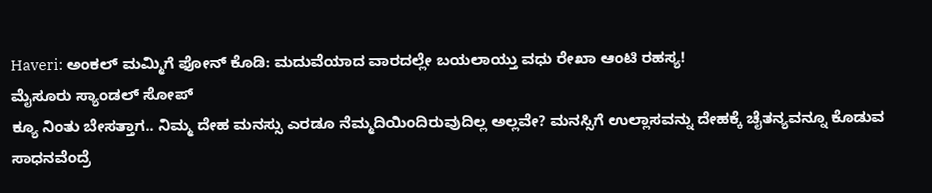Haveri: ಅಂಕಲ್ ಮಮ್ಮಿಗೆ ಫೋನ್ ಕೊಡಿ: ಮದುವೆಯಾದ ವಾರದಲ್ಲೇ ಬಯಲಾಯ್ತು ವಧು ರೇಖಾ ಆಂಟಿ ರಹಸ್ಯ!
ಮೈಸೂರು ಸ್ಯಾಂಡಲ್ ಸೋಪ್
ಕ್ಯೂ ನಿಂತು ಬೇಸತ್ತಾಗ.. ನಿಮ್ಮ ದೇಹ ಮನಸ್ಸು ಎರಡೂ ನೆಮ್ಮದಿಯಿಂದಿರುವುದಿಲ್ಲ ಅಲ್ಲವೇ? ಮನಸ್ಸಿಗೆ ಉಲ್ಲಾಸವನ್ನು ದೇಹಕ್ಕೆ ಚೈತನ್ಯವನ್ನೂ ಕೊಡುವ ಸಾಧನವೆಂದ್ರೆ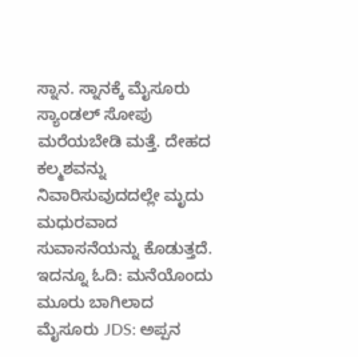ಸ್ನಾನ. ಸ್ನಾನಕ್ಕೆ ಮೈಸೂರು ಸ್ಯಾಂಡಲ್ ಸೋಪು ಮರೆಯಬೇಡಿ ಮತ್ತೆ. ದೇಹದ ಕಲ್ಮಶವನ್ನು ನಿವಾರಿಸುವುದದಲ್ಲೇ ಮೃದು ಮಧುರವಾದ ಸುವಾಸನೆಯನ್ನು ಕೊಡುತ್ತದೆ.
ಇದನ್ನೂ ಓದಿ: ಮನೆಯೊಂದು ಮೂರು ಬಾಗಿಲಾದ ಮೈಸೂರು JDS: ಅಪ್ಪನ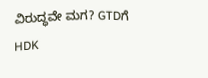ವಿರುದ್ಧವೇ ಮಗ? GTDಗೆ HDK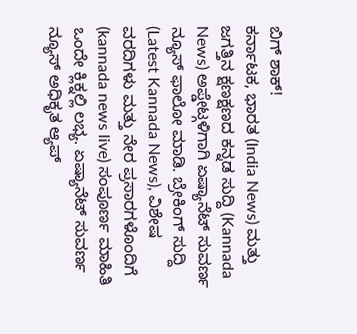ಬಿಗ್ ಶಾಕ್!
ಕರ್ನಾಟಕ, ಭಾರತ (India News) ಮತ್ತು ಜಗತ್ತಿನ ಕ್ಷಣಕ್ಷಣದ ಕನ್ನಡ ಸುದ್ದಿ (Kannada News) ಅಪ್ಡೇಟ್ಗಳಿಗಾಗಿ ಏಷ್ಯಾನೆಟ್ ಸುವರ್ಣ ನ್ಯೂಸ್ ಫಾಲೋ ಮಾಡಿ. ಬ್ರೇಕಿಂಗ್ ಸುದ್ದಿ (Latest Kannada News), ವಿಶೇಷ ವರದಿಗಳು ಮತ್ತು ನೇರ ಪ್ರಸಾರಗಳೊಂದಿಗೆ (kannada news live) ಸಂಪೂರ್ಣ ಮಾಹಿತಿ ಒಂದೇ ಕ್ಲಿಕ್ನಲ್ಲಿ ಲಭ್ಯ. ಏಷ್ಯಾನೆಟ್ ಸುವರ್ಣ ನ್ಯೂಸ್ ಅಧಿಕೃತ ಆ್ಯಪ್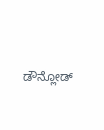ಡೌನ್ಲೋಡ್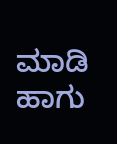ಮಾಡಿ ಹಾಗು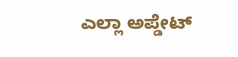ಎಲ್ಲಾ ಅಪ್ಡೇಟ್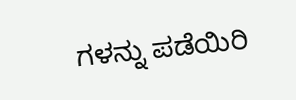ಗಳನ್ನು ಪಡೆಯಿರಿ